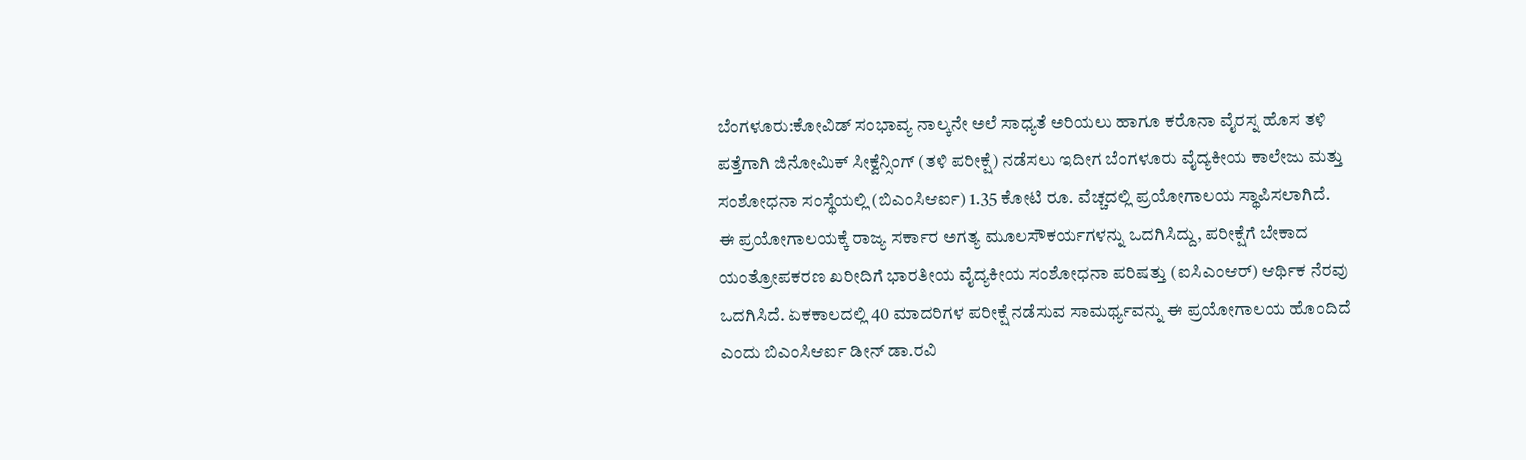ಬೆಂಗಳೂರು:ಕೋವಿಡ್ ಸಂಭಾವ್ಯ ನಾಲ್ಕನೇ ಅಲೆ ಸಾಧ್ಯತೆ ಅರಿಯಲು ಹಾಗೂ ಕರೊನಾ ವೈರಸ್ನ ಹೊಸ ತಳಿ ಪತ್ತೆಗಾಗಿ ಜಿನೋಮಿಕ್ ಸೀಕ್ವೆನ್ಸಿಂಗ್ (ತಳಿ ಪರೀಕ್ಷೆ) ನಡೆಸಲು ಇದೀಗ ಬೆಂಗಳೂರು ವೈದ್ಯಕೀಯ ಕಾಲೇಜು ಮತ್ತು ಸಂಶೋಧನಾ ಸಂಸ್ಥೆಯಲ್ಲಿ (ಬಿಎಂಸಿಆರ್ಐ) 1.35 ಕೋಟಿ ರೂ. ವೆಚ್ಚದಲ್ಲಿ ಪ್ರಯೋಗಾಲಯ ಸ್ಥಾಪಿಸಲಾಗಿದೆ.
ಈ ಪ್ರಯೋಗಾಲಯಕ್ಕೆ ರಾಜ್ಯ ಸರ್ಕಾರ ಅಗತ್ಯ ಮೂಲಸೌಕರ್ಯಗಳನ್ನು ಒದಗಿಸಿದ್ದು, ಪರೀಕ್ಷೆಗೆ ಬೇಕಾದ ಯಂತ್ರೋಪಕರಣ ಖರೀದಿಗೆ ಭಾರತೀಯ ವೈದ್ಯಕೀಯ ಸಂಶೋಧನಾ ಪರಿಷತ್ತು (ಐಸಿಎಂಆರ್) ಆರ್ಥಿಕ ನೆರವು ಒದಗಿಸಿದೆ. ಏಕಕಾಲದಲ್ಲಿ 40 ಮಾದರಿಗಳ ಪರೀಕ್ಷೆ ನಡೆಸುವ ಸಾಮರ್ಥ್ಯವನ್ನು ಈ ಪ್ರಯೋಗಾಲಯ ಹೊಂದಿದೆ ಎಂದು ಬಿಎಂಸಿಆರ್ಐ ಡೀನ್ ಡಾ.ರವಿ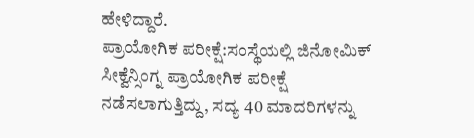ಹೇಳಿದ್ದಾರೆ.
ಪ್ರಾಯೋಗಿಕ ಪರೀಕ್ಷೆ:ಸಂಸ್ಥೆಯಲ್ಲಿ ಜಿನೋಮಿಕ್ ಸೀಕ್ವೆನ್ಸಿಂಗ್ನ ಪ್ರಾಯೋಗಿಕ ಪರೀಕ್ಷೆ ನಡೆಸಲಾಗುತ್ತಿದ್ದು, ಸದ್ಯ 40 ಮಾದರಿಗಳನ್ನು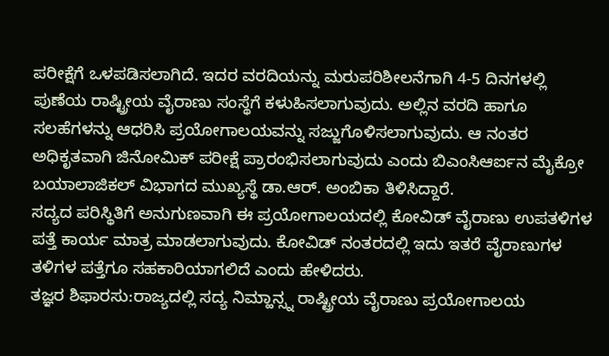ಪರೀಕ್ಷೆಗೆ ಒಳಪಡಿಸಲಾಗಿದೆ. ಇದರ ವರದಿಯನ್ನು ಮರುಪರಿಶೀಲನೆಗಾಗಿ 4-5 ದಿನಗಳಲ್ಲಿ ಪುಣೆಯ ರಾಷ್ಟ್ರೀಯ ವೈರಾಣು ಸಂಸ್ಥೆಗೆ ಕಳುಹಿಸಲಾಗುವುದು. ಅಲ್ಲಿನ ವರದಿ ಹಾಗೂ ಸಲಹೆಗಳನ್ನು ಆಧರಿಸಿ ಪ್ರಯೋಗಾಲಯವನ್ನು ಸಜ್ಜುಗೊಳಿಸಲಾಗುವುದು. ಆ ನಂತರ ಅಧಿಕೃತವಾಗಿ ಜಿನೋಮಿಕ್ ಪರೀಕ್ಷೆ ಪ್ರಾರಂಭಿಸಲಾಗುವುದು ಎಂದು ಬಿಎಂಸಿಆರ್ಐನ ಮೈಕ್ರೋ ಬಯಾಲಾಜಿಕಲ್ ವಿಭಾಗದ ಮುಖ್ಯಸ್ಥೆ ಡಾ.ಆರ್. ಅಂಬಿಕಾ ತಿಳಿಸಿದ್ದಾರೆ.
ಸದ್ಯದ ಪರಿಸ್ಥಿತಿಗೆ ಅನುಗುಣವಾಗಿ ಈ ಪ್ರಯೋಗಾಲಯದಲ್ಲಿ ಕೋವಿಡ್ ವೈರಾಣು ಉಪತಳಿಗಳ ಪತ್ತೆ ಕಾರ್ಯ ಮಾತ್ರ ಮಾಡಲಾಗುವುದು. ಕೋವಿಡ್ ನಂತರದಲ್ಲಿ ಇದು ಇತರೆ ವೈರಾಣುಗಳ ತಳಿಗಳ ಪತ್ತೆಗೂ ಸಹಕಾರಿಯಾಗಲಿದೆ ಎಂದು ಹೇಳಿದರು.
ತಜ್ಞರ ಶಿಫಾರಸು:ರಾಜ್ಯದಲ್ಲಿ ಸದ್ಯ ನಿಮ್ಹಾನ್ಸ್ನ ರಾಷ್ಟ್ರೀಯ ವೈರಾಣು ಪ್ರಯೋಗಾಲಯ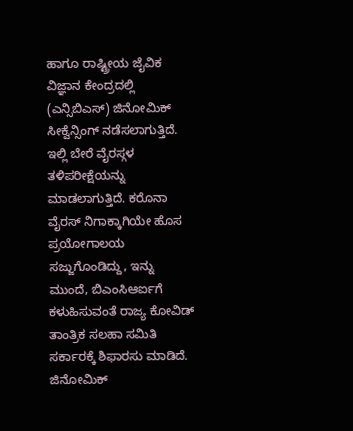ಹಾಗೂ ರಾಷ್ಟ್ರೀಯ ಜೈವಿಕ ವಿಜ್ಞಾನ ಕೇಂದ್ರದಲ್ಲಿ (ಎನ್ಸಿಬಿಎಸ್) ಜಿನೋಮಿಕ್ ಸೀಕ್ವೆನ್ಸಿಂಗ್ ನಡೆಸಲಾಗುತ್ತಿದೆ. ಇಲ್ಲಿ ಬೇರೆ ವೈರಸ್ಗಳ ತಳಿಪರೀಕ್ಷೆಯನ್ನು ಮಾಡಲಾಗುತ್ತಿದೆ. ಕರೊನಾ ವೈರಸ್ ನಿಗಾಕ್ಕಾಗಿಯೇ ಹೊಸ ಪ್ರಯೋಗಾಲಯ ಸಜ್ಜುಗೊಂಡಿದ್ದು, ಇನ್ನು ಮುಂದೆ, ಬಿಎಂಸಿಆರ್ಐಗೆ ಕಳುಹಿಸುವಂತೆ ರಾಜ್ಯ ಕೋವಿಡ್ ತಾಂತ್ರಿಕ ಸಲಹಾ ಸಮಿತಿ ಸರ್ಕಾರಕ್ಕೆ ಶಿಫಾರಸು ಮಾಡಿದೆ.
ಜಿನೋಮಿಕ್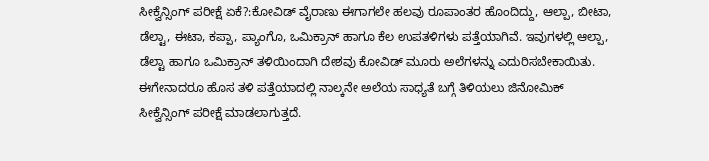ಸೀಕ್ವೆನ್ಸಿಂಗ್ ಪರೀಕ್ಷೆ ಏಕೆ?:ಕೋವಿಡ್ ವೈರಾಣು ಈಗಾಗಲೇ ಹಲವು ರೂಪಾಂತರ ಹೊಂದಿದ್ದು, ಆಲ್ಪಾ, ಬೀಟಾ, ಡೆಲ್ಟಾ, ಈಟಾ, ಕಪ್ಪಾ, ಪ್ಯಾಂಗೊ, ಒಮಿಕ್ರಾನ್ ಹಾಗೂ ಕೆಲ ಉಪತಳಿಗಳು ಪತ್ತೆಯಾಗಿವೆ. ಇವುಗಳಲ್ಲಿ ಆಲ್ಪಾ, ಡೆಲ್ಟಾ ಹಾಗೂ ಒಮಿಕ್ರಾನ್ ತಳಿಯಿಂದಾಗಿ ದೇಶವು ಕೋವಿಡ್ ಮೂರು ಅಲೆಗಳನ್ನು ಎದುರಿಸಬೇಕಾಯಿತು. ಈಗೇನಾದರೂ ಹೊಸ ತಳಿ ಪತ್ತೆಯಾದಲ್ಲಿ ನಾಲ್ಕನೇ ಅಲೆಯ ಸಾಧ್ಯತೆ ಬಗ್ಗೆ ತಿಳಿಯಲು ಜಿನೋಮಿಕ್ ಸೀಕ್ವೆನ್ಸಿಂಗ್ ಪರೀಕ್ಷೆ ಮಾಡಲಾಗುತ್ತದೆ.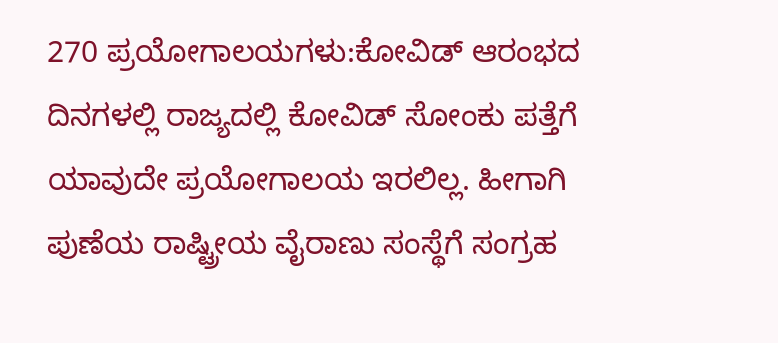270 ಪ್ರಯೋಗಾಲಯಗಳು:ಕೋವಿಡ್ ಆರಂಭದ ದಿನಗಳಲ್ಲಿ ರಾಜ್ಯದಲ್ಲಿ ಕೋವಿಡ್ ಸೋಂಕು ಪತ್ತೆಗೆ ಯಾವುದೇ ಪ್ರಯೋಗಾಲಯ ಇರಲಿಲ್ಲ. ಹೀಗಾಗಿ ಪುಣೆಯ ರಾಷ್ಟ್ರೀಯ ವೈರಾಣು ಸಂಸ್ಥೆಗೆ ಸಂಗ್ರಹ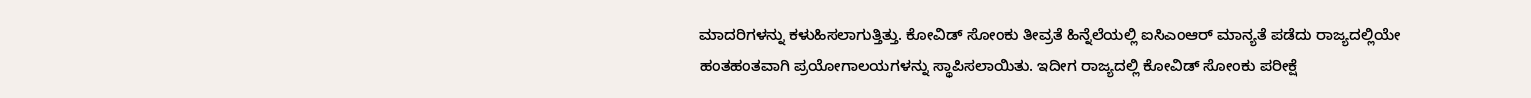ಮಾದರಿಗಳನ್ನು ಕಳುಹಿಸಲಾಗುತ್ತಿತ್ತು. ಕೋವಿಡ್ ಸೋಂಕು ತೀವ್ರತೆ ಹಿನ್ನೆಲೆಯಲ್ಲಿ ಐಸಿಎಂಆರ್ ಮಾನ್ಯತೆ ಪಡೆದು ರಾಜ್ಯದಲ್ಲಿಯೇ ಹಂತಹಂತವಾಗಿ ಪ್ರಯೋಗಾಲಯಗಳನ್ನು ಸ್ಥಾಪಿಸಲಾಯಿತು. ಇದೀಗ ರಾಜ್ಯದಲ್ಲಿ ಕೋವಿಡ್ ಸೋಂಕು ಪರೀಕ್ಷೆ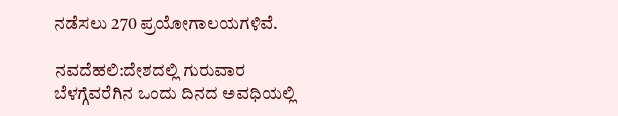ನಡೆಸಲು 270 ಪ್ರಯೋಗಾಲಯಗಳಿವೆ.

ನವದೆಹಲಿ:ದೇಶದಲ್ಲಿ ಗುರುವಾರ ಬೆಳಗ್ಗೆವರೆಗಿನ ಒಂದು ದಿನದ ಅವಧಿಯಲ್ಲಿ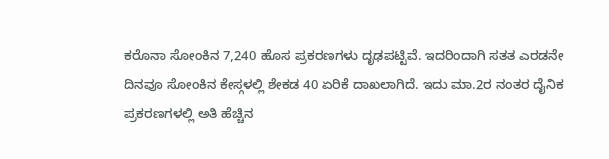ಕರೊನಾ ಸೋಂಕಿನ 7,240 ಹೊಸ ಪ್ರಕರಣಗಳು ದೃಢಪಟ್ಟಿವೆ. ಇದರಿಂದಾಗಿ ಸತತ ಎರಡನೇ ದಿನವೂ ಸೋಂಕಿನ ಕೇಸ್ಗಳಲ್ಲಿ ಶೇಕಡ 40 ಏರಿಕೆ ದಾಖಲಾಗಿದೆ. ಇದು ಮಾ.2ರ ನಂತರ ದೈನಿಕ ಪ್ರಕರಣಗಳಲ್ಲಿ ಅತಿ ಹೆಚ್ಚಿನ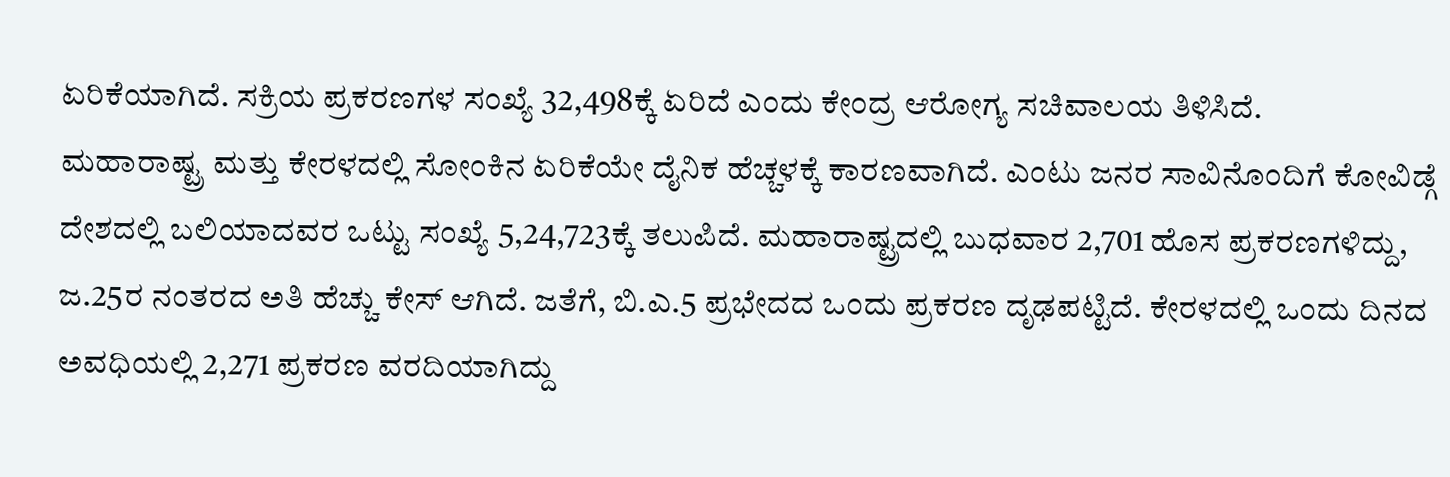ಏರಿಕೆಯಾಗಿದೆ. ಸಕ್ರಿಯ ಪ್ರಕರಣಗಳ ಸಂಖ್ಯೆ 32,498ಕ್ಕೆ ಏರಿದೆ ಎಂದು ಕೇಂದ್ರ ಆರೋಗ್ಯ ಸಚಿವಾಲಯ ತಿಳಿಸಿದೆ.
ಮಹಾರಾಷ್ಟ್ರ ಮತ್ತು ಕೇರಳದಲ್ಲಿ ಸೋಂಕಿನ ಏರಿಕೆಯೇ ದೈನಿಕ ಹೆಚ್ಚಳಕ್ಕೆ ಕಾರಣವಾಗಿದೆ. ಎಂಟು ಜನರ ಸಾವಿನೊಂದಿಗೆ ಕೋವಿಡ್ಗೆ ದೇಶದಲ್ಲಿ ಬಲಿಯಾದವರ ಒಟ್ಟು ಸಂಖ್ಯೆ 5,24,723ಕ್ಕೆ ತಲುಪಿದೆ. ಮಹಾರಾಷ್ಟ್ರದಲ್ಲಿ ಬುಧವಾರ 2,701 ಹೊಸ ಪ್ರಕರಣಗಳಿದ್ದು, ಜ.25ರ ನಂತರದ ಅತಿ ಹೆಚ್ಚು ಕೇಸ್ ಆಗಿದೆ. ಜತೆಗೆ, ಬಿ.ಎ.5 ಪ್ರಭೇದದ ಒಂದು ಪ್ರಕರಣ ದೃಢಪಟ್ಟಿದೆ. ಕೇರಳದಲ್ಲಿ ಒಂದು ದಿನದ ಅವಧಿಯಲ್ಲಿ 2,271 ಪ್ರಕರಣ ವರದಿಯಾಗಿದ್ದು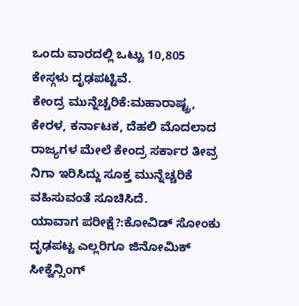ಒಂದು ವಾರದಲ್ಲಿ ಒಟ್ಟು 10,805 ಕೇಸ್ಗಳು ದೃಢಪಟ್ಟಿವೆ.
ಕೇಂದ್ರ ಮುನ್ನೆಚ್ಚರಿಕೆ:ಮಹಾರಾಷ್ಟ್ರ, ಕೇರಳ, ಕರ್ನಾಟಕ, ದೆಹಲಿ ಮೊದಲಾದ ರಾಜ್ಯಗಳ ಮೇಲೆ ಕೇಂದ್ರ ಸರ್ಕಾರ ತೀವ್ರ ನಿಗಾ ಇರಿಸಿದ್ದು ಸೂಕ್ತ ಮುನ್ನೆಚ್ಚರಿಕೆ ವಹಿಸುವಂತೆ ಸೂಚಿಸಿದೆ.
ಯಾವಾಗ ಪರೀಕ್ಷೆ?:ಕೋವಿಡ್ ಸೋಂಕು ದೃಢಪಟ್ಟ ಎಲ್ಲರಿಗೂ ಜಿನೋಮಿಕ್ ಸೀಕ್ವೆನ್ಸಿಂಗ್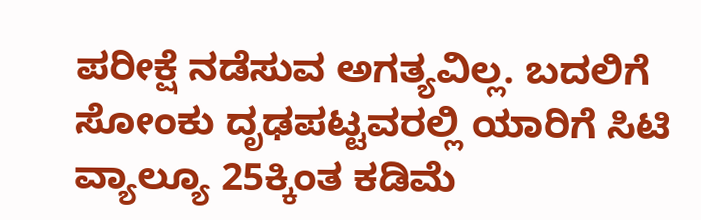ಪರೀಕ್ಷೆ ನಡೆಸುವ ಅಗತ್ಯವಿಲ್ಲ. ಬದಲಿಗೆ ಸೋಂಕು ದೃಢಪಟ್ಟವರಲ್ಲಿ ಯಾರಿಗೆ ಸಿಟಿ ವ್ಯಾಲ್ಯೂ 25ಕ್ಕಿಂತ ಕಡಿಮೆ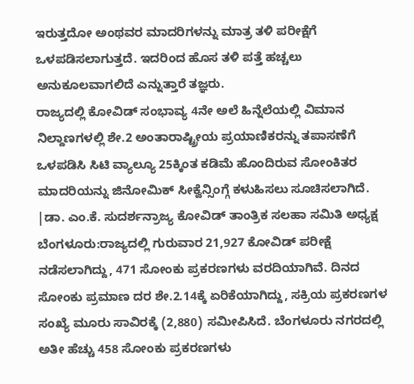ಇರುತ್ತದೋ ಅಂಥವರ ಮಾದರಿಗಳನ್ನು ಮಾತ್ರ ತಳಿ ಪರೀಕ್ಷೆಗೆ ಒಳಪಡಿಸಲಾಗುತ್ತದೆ. ಇದರಿಂದ ಹೊಸ ತಳಿ ಪತ್ತೆ ಹಚ್ಚಲು ಅನುಕೂಲವಾಗಲಿದೆ ಎನ್ನುತ್ತಾರೆ ತಜ್ಞರು.
ರಾಜ್ಯದಲ್ಲಿ ಕೋವಿಡ್ ಸಂಭಾವ್ಯ 4ನೇ ಅಲೆ ಹಿನ್ನೆಲೆಯಲ್ಲಿ ವಿಮಾನ ನಿಲ್ದಾಣಗಳಲ್ಲಿ ಶೇ.2 ಅಂತಾರಾಷ್ಟ್ರೀಯ ಪ್ರಯಾಣಿಕರನ್ನು ತಪಾಸಣೆಗೆ ಒಳಪಡಿಸಿ ಸಿಟಿ ವ್ಯಾಲ್ಯೂ 25ಕ್ಕಿಂತ ಕಡಿಮೆ ಹೊಂದಿರುವ ಸೋಂಕಿತರ ಮಾದರಿಯನ್ನು ಜಿನೋಮಿಕ್ ಸೀಕ್ವೆನ್ಸಿಂಗ್ಗೆ ಕಳುಹಿಸಲು ಸೂಚಿಸಲಾಗಿದೆ.
|ಡಾ. ಎಂ.ಕೆ. ಸುದರ್ಶನ್ರಾಜ್ಯ ಕೋವಿಡ್ ತಾಂತ್ರಿಕ ಸಲಹಾ ಸಮಿತಿ ಅಧ್ಯಕ್ಷ
ಬೆಂಗಳೂರು:ರಾಜ್ಯದಲ್ಲಿ ಗುರುವಾರ 21,927 ಕೋವಿಡ್ ಪರೀಕ್ಷೆ ನಡೆಸಲಾಗಿದ್ದು, 471 ಸೋಂಕು ಪ್ರಕರಣಗಳು ವರದಿಯಾಗಿವೆ. ದಿನದ ಸೋಂಕು ಪ್ರಮಾಣ ದರ ಶೇ.2.14ಕ್ಕೆ ಏರಿಕೆಯಾಗಿದ್ದು, ಸಕ್ರಿಯ ಪ್ರಕರಣಗಳ ಸಂಖ್ಯೆ ಮೂರು ಸಾವಿರಕ್ಕೆ (2,880) ಸಮೀಪಿಸಿದೆ. ಬೆಂಗಳೂರು ನಗರದಲ್ಲಿ ಅತೀ ಹೆಚ್ಚು 458 ಸೋಂಕು ಪ್ರಕರಣಗಳು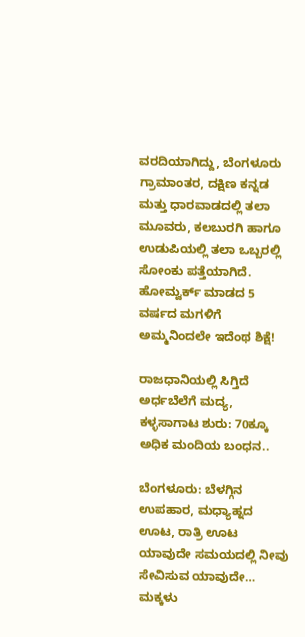ವರದಿಯಾಗಿದ್ದು, ಬೆಂಗಳೂರು ಗ್ರಾಮಾಂತರ, ದಕ್ಷಿಣ ಕನ್ನಡ ಮತ್ತು ಧಾರವಾಡದಲ್ಲಿ ತಲಾ ಮೂವರು, ಕಲಬುರಗಿ ಹಾಗೂ ಉಡುಪಿಯಲ್ಲಿ ತಲಾ ಒಬ್ಬರಲ್ಲಿ ಸೋಂಕು ಪತ್ತೆಯಾಗಿದೆ.
ಹೋಮ್ವರ್ಕ್ ಮಾಡದ 5 ವರ್ಷದ ಮಗಳಿಗೆ ಅಮ್ಮನಿಂದಲೇ ಇದೆಂಥ ಶಿಕ್ಷೆ!

ರಾಜಧಾನಿಯಲ್ಲಿ ಸಿಗ್ತಿದೆ ಅರ್ಧಬೆಲೆಗೆ ಮದ್ಯ, ಕಳ್ಳಸಾಗಾಟ ಶುರು: 70ಕ್ಕೂ ಅಧಿಕ ಮಂದಿಯ ಬಂಧನ..

ಬೆಂಗಳೂರು: ಬೆಳಗ್ಗಿನ ಉಪಹಾರ, ಮಧ್ಯಾಹ್ನದ ಊಟ, ರಾತ್ರಿ ಊಟ ಯಾವುದೇ ಸಮಯದಲ್ಲಿ ನೀವು ಸೇವಿಸುವ ಯಾವುದೇ…
ಮಕ್ಕಳು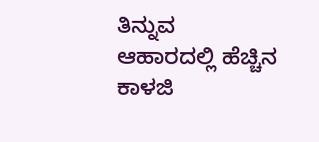ತಿನ್ನುವ ಆಹಾರದಲ್ಲಿ ಹೆಚ್ಚಿನ ಕಾಳಜಿ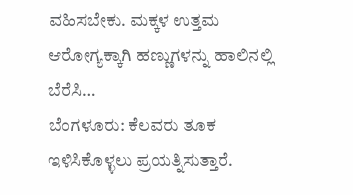ವಹಿಸಬೇಕು. ಮಕ್ಕಳ ಉತ್ತಮ ಆರೋಗ್ಯಕ್ಕಾಗಿ ಹಣ್ಣುಗಳನ್ನು ಹಾಲಿನಲ್ಲಿ ಬೆರೆಸಿ…
ಬೆಂಗಳೂರು: ಕೆಲವರು ತೂಕ ಇಳಿಸಿಕೊಳ್ಳಲು ಪ್ರಯತ್ನಿಸುತ್ತಾರೆ.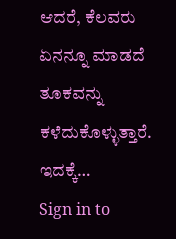ಆದರೆ, ಕೆಲವರು ಏನನ್ನೂ ಮಾಡದೆ ತೂಕವನ್ನು ಕಳೆದುಕೊಳ್ಳುತ್ತಾರೆ. ಇದಕ್ಕೆ…
Sign in to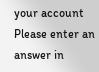your account
Please enter an answer in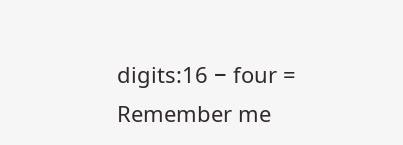digits:16 − four =
Remember me